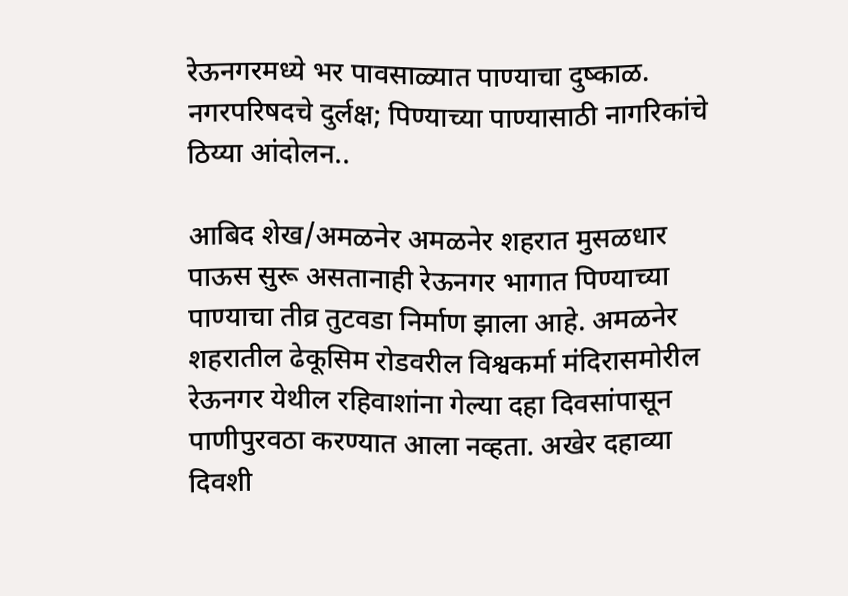रेऊनगरमध्ये भर पावसाळ्यात पाण्याचा दुष्काळ. नगरपरिषदचे दुर्लक्ष; पिण्याच्या पाण्यासाठी नागरिकांचे ठिय्या आंदोलन..

आबिद शेख/अमळनेर अमळनेर शहरात मुसळधार पाऊस सुरू असतानाही रेऊनगर भागात पिण्याच्या पाण्याचा तीव्र तुटवडा निर्माण झाला आहे. अमळनेर शहरातील ढेकूसिम रोडवरील विश्वकर्मा मंदिरासमोरील रेऊनगर येथील रहिवाशांना गेल्या दहा दिवसांपासून पाणीपुरवठा करण्यात आला नव्हता. अखेर दहाव्या दिवशी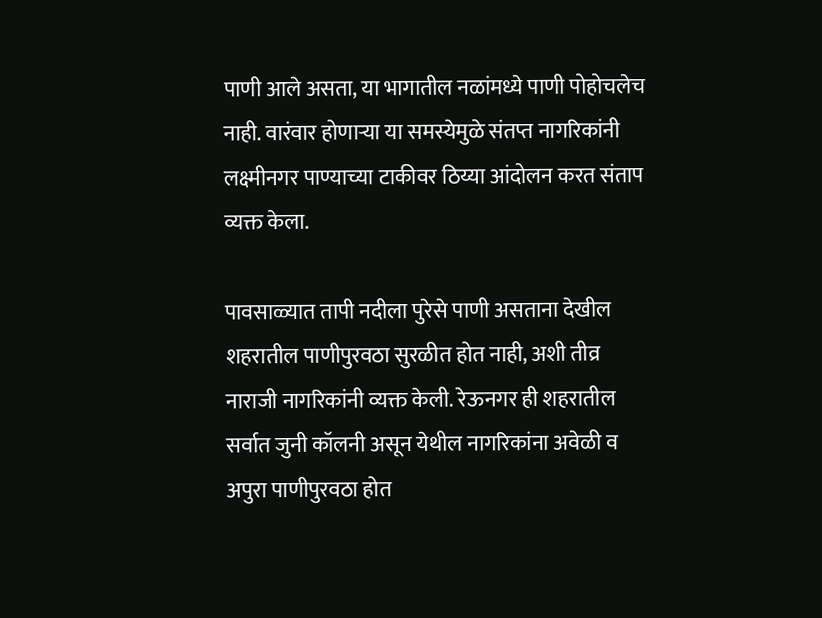पाणी आले असता, या भागातील नळांमध्ये पाणी पोहोचलेच नाही. वारंवार होणाऱ्या या समस्येमुळे संतप्त नागरिकांनी लक्ष्मीनगर पाण्याच्या टाकीवर ठिय्या आंदोलन करत संताप व्यक्त केला.

पावसाळ्यात तापी नदीला पुरेसे पाणी असताना देखील शहरातील पाणीपुरवठा सुरळीत होत नाही, अशी तीव्र नाराजी नागरिकांनी व्यक्त केली. रेऊनगर ही शहरातील सर्वात जुनी कॉलनी असून येथील नागरिकांना अवेळी व अपुरा पाणीपुरवठा होत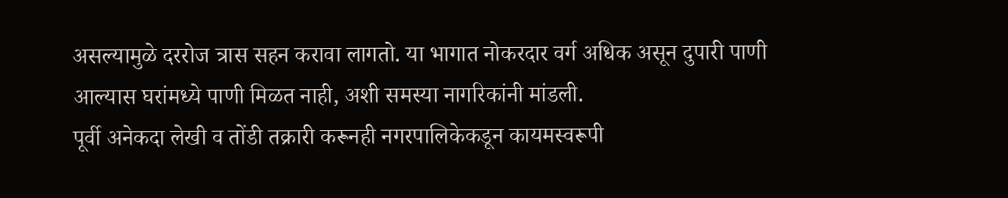असल्यामुळे दररोज त्रास सहन करावा लागतो. या भागात नोकरदार वर्ग अधिक असून दुपारी पाणी आल्यास घरांमध्ये पाणी मिळत नाही, अशी समस्या नागरिकांनी मांडली.
पूर्वी अनेकदा लेखी व तोंडी तक्रारी करूनही नगरपालिकेकडून कायमस्वरूपी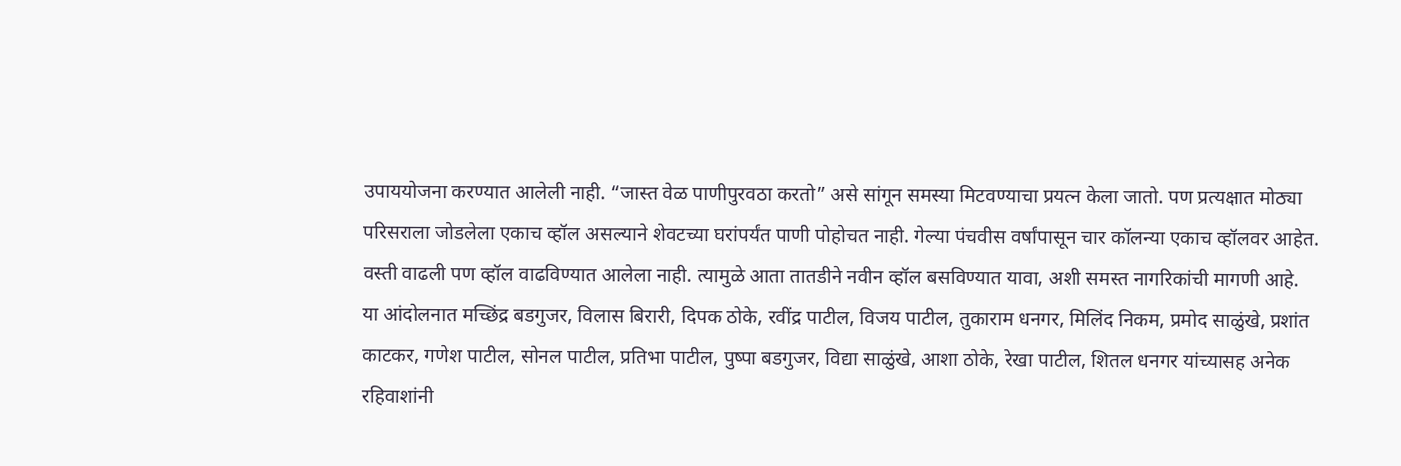उपाययोजना करण्यात आलेली नाही. “जास्त वेळ पाणीपुरवठा करतो” असे सांगून समस्या मिटवण्याचा प्रयत्न केला जातो. पण प्रत्यक्षात मोठ्या परिसराला जोडलेला एकाच व्हॉल असल्याने शेवटच्या घरांपर्यंत पाणी पोहोचत नाही. गेल्या पंचवीस वर्षांपासून चार कॉलन्या एकाच व्हॉलवर आहेत. वस्ती वाढली पण व्हॉल वाढविण्यात आलेला नाही. त्यामुळे आता तातडीने नवीन व्हॉल बसविण्यात यावा, अशी समस्त नागरिकांची मागणी आहे.
या आंदोलनात मच्छिंद्र बडगुजर, विलास बिरारी, दिपक ठोके, रवींद्र पाटील, विजय पाटील, तुकाराम धनगर, मिलिंद निकम, प्रमोद साळुंखे, प्रशांत काटकर, गणेश पाटील, सोनल पाटील, प्रतिभा पाटील, पुष्पा बडगुजर, विद्या साळुंखे, आशा ठोके, रेखा पाटील, शितल धनगर यांच्यासह अनेक रहिवाशांनी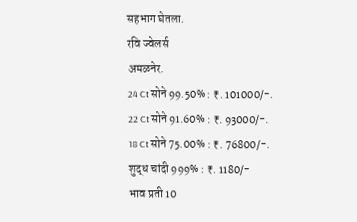सहभाग घेतला.
रवि ज्वेलर्स
अमळनेर.
24 Ct सोने 99.50% : ₹. 101000/-.
22 Ct सोने 91.60% : ₹. 93000/-.
18 Ct सोने 75.00% : ₹. 76800/-.
शुद्ध चांदी 999% : ₹. 1180/-
भाव प्रती 10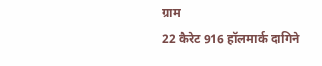ग्राम
22 कैरेट 916 हॉलमार्क दागिने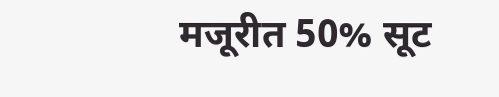मजूरीत 50% सूट